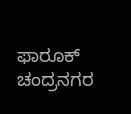ಫಾರೂಕ್ ಚಂದ್ರನಗರ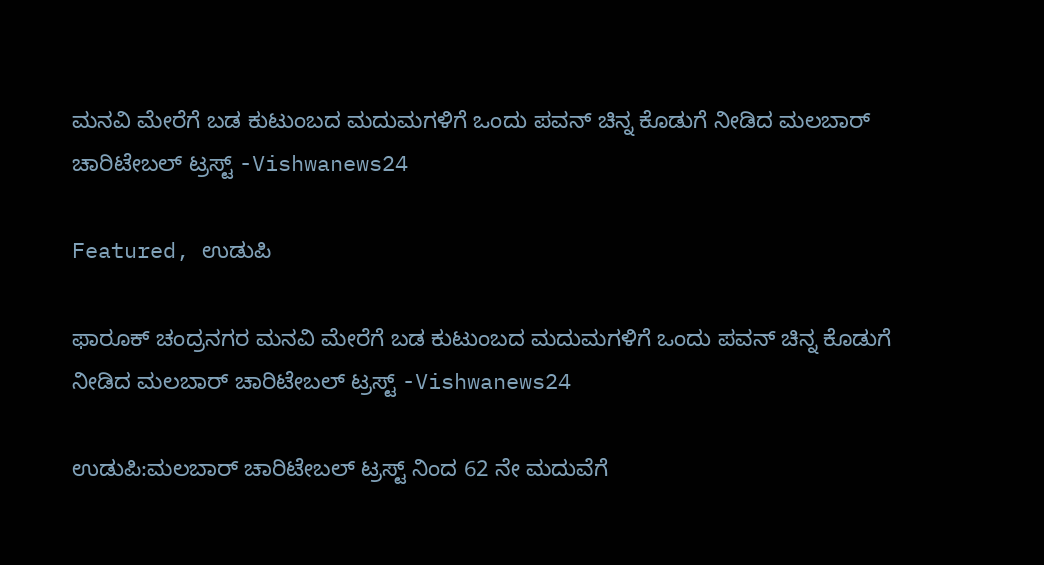ಮನವಿ ಮೇರೆಗೆ ಬಡ ಕುಟುಂಬದ ಮದುಮಗಳಿಗೆ ಒಂದು ಪವನ್ ಚಿನ್ನ ಕೊಡುಗೆ ನೀಡಿದ ಮಲಬಾರ್ ಚಾರಿಟೇಬಲ್ ಟ್ರಸ್ಟ್ -Vishwanews24

Featured, ಉಡುಪಿ

ಫಾರೂಕ್ ಚಂದ್ರನಗರ ಮನವಿ ಮೇರೆಗೆ ಬಡ ಕುಟುಂಬದ ಮದುಮಗಳಿಗೆ ಒಂದು ಪವನ್ ಚಿನ್ನ ಕೊಡುಗೆ ನೀಡಿದ ಮಲಬಾರ್ ಚಾರಿಟೇಬಲ್ ಟ್ರಸ್ಟ್ -Vishwanews24

ಉಡುಪಿ:ಮಲಬಾರ್ ಚಾರಿಟೇಬಲ್ ಟ್ರಸ್ಟ್ ನಿಂದ 62 ನೇ ಮದುವೆಗೆ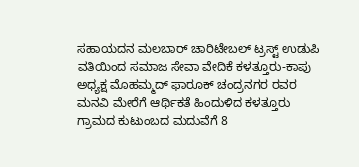ಸಹಾಯದನ ಮಲಬಾರ್ ಚಾರಿಟೇಬಲ್ ಟ್ರಸ್ಟ್ ಉಡುಪಿ ವತಿಯಿಂದ ಸಮಾಜ ಸೇವಾ ವೇದಿಕೆ ಕಳತ್ತೂರು-ಕಾಪು ಅಧ್ಯಕ್ಷ ಮೊಹಮ್ಮದ್ ಫಾರೂಕ್ ಚಂದ್ರನಗರ ರವರ ಮನವಿ ಮೇರೆಗೆ ಆರ್ಥಿಕತೆ ಹಿಂದುಳಿದ ಕಳತ್ತೂರು ಗ್ರಾಮದ ಕುಟುಂಬದ ಮದುವೆಗೆ 8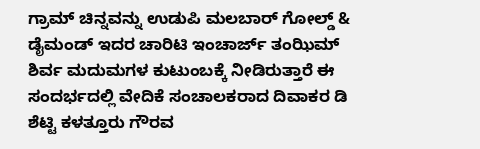ಗ್ರಾಮ್ ಚಿನ್ನವನ್ನು ಉಡುಪಿ ಮಲಬಾರ್ ಗೋಲ್ಡ್ & ಡೈಮಂಡ್ ಇದರ ಚಾರಿಟಿ ಇಂಚಾರ್ಜ್ ತಂಝಿಮ್ ಶಿರ್ವ ಮದುಮಗಳ ಕುಟುಂಬಕ್ಕೆ ನೀಡಿರುತ್ತಾರೆ ಈ ಸಂದರ್ಭದಲ್ಲಿ ವೇದಿಕೆ ಸಂಚಾಲಕರಾದ ದಿವಾಕರ ಡಿ ಶೆಟ್ಟಿ ಕಳತ್ತೂರು ಗೌರವ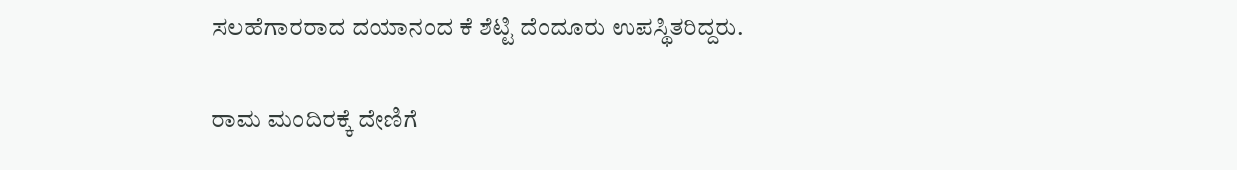ಸಲಹೆಗಾರರಾದ ದಯಾನಂದ ಕೆ ಶೆಟ್ಟಿ ದೆಂದೂರು ಉಪಸ್ಥಿತರಿದ್ದರು.

ರಾಮ ಮಂದಿರಕ್ಕೆ ದೇಣಿಗೆ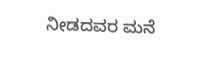ನೀಡದವರ ಮನೆ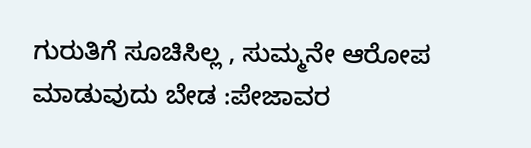ಗುರುತಿಗೆ ಸೂಚಿಸಿಲ್ಲ , ಸುಮ್ಮನೇ ಆರೋಪ ಮಾಡುವುದು ಬೇಡ :ಪೇಜಾವರ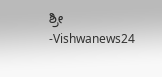ಶ್ರೀ -Vishwanews24